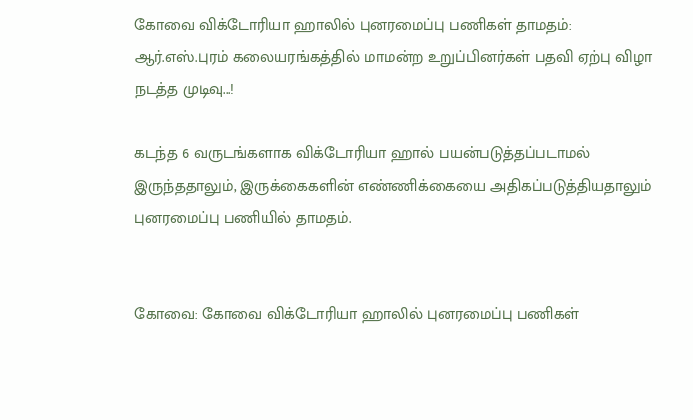கோவை விக்டோரியா ஹாலில் புனரமைப்பு பணிகள் தாமதம்: ஆர்.எஸ்.புரம் கலையரங்கத்தில் மாமன்ற உறுப்பினர்கள் பதவி ஏற்பு விழா நடத்த முடிவு...!

கடந்த 6 வருடங்களாக விக்டோரியா ஹால் பயன்படுத்தப்படாமல் இருந்ததாலும், இருக்கைகளின் எண்ணிக்கையை அதிகப்படுத்தியதாலும் புனரமைப்பு பணியில் தாமதம்.


கோவை: கோவை விக்டோரியா ஹாலில் புனரமைப்பு பணிகள்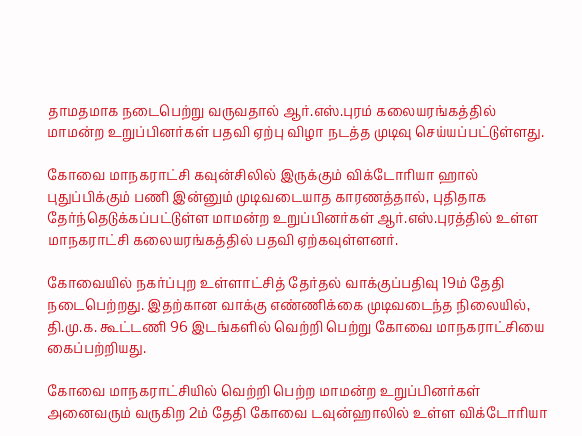தாமதமாக நடைபெற்று வருவதால் ஆர்.எஸ்.புரம் கலையரங்கத்தில் மாமன்ற உறுப்பினர்கள் பதவி ஏற்பு விழா நடத்த முடிவு செய்யப்பட்டுள்ளது.

கோவை மாநகராட்சி கவுன்சிலில் இருக்கும் விக்டோரியா ஹால் புதுப்பிக்கும் பணி இன்னும் முடிவடையாத காரணத்தால், புதிதாக தேர்ந்தெடுக்கப்பட்டுள்ள மாமன்ற உறுப்பினர்கள் ஆர்.எஸ்.புரத்தில் உள்ள மாநகராட்சி கலையரங்கத்தில் பதவி ஏற்கவுள்ளனர்.

கோவையில் நகர்ப்புற உள்ளாட்சித் தேர்தல் வாக்குப்பதிவு 19ம் தேதி நடைபெற்றது. இதற்கான வாக்கு எண்ணிக்கை முடிவடைந்த நிலையில், தி.மு.க. கூட்டணி 96 இடங்களில் வெற்றி பெற்று கோவை மாநகராட்சியை கைப்பற்றியது.

கோவை மாநகராட்சியில் வெற்றி பெற்ற மாமன்ற உறுப்பினர்கள் அனைவரும் வருகிற 2ம் தேதி கோவை டவுன்ஹாலில் உள்ள விக்டோரியா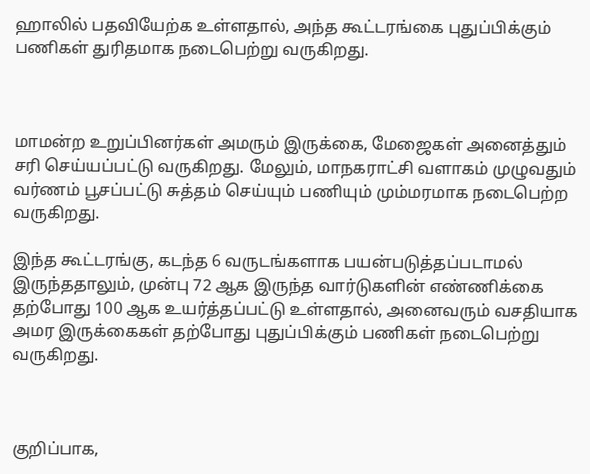ஹாலில் பதவியேற்க உள்ளதால், அந்த கூட்டரங்கை புதுப்பிக்கும் பணிகள் துரிதமாக நடைபெற்று வருகிறது.



மாமன்ற உறுப்பினர்கள் அமரும் இருக்கை, மேஜைகள் அனைத்தும் சரி செய்யப்பட்டு வருகிறது. மேலும், மாநகராட்சி வளாகம் முழுவதும் வர்ணம் பூசப்பட்டு சுத்தம் செய்யும் பணியும் மும்மரமாக நடைபெற்ற வருகிறது.

இந்த கூட்டரங்கு, கடந்த 6 வருடங்களாக பயன்படுத்தப்படாமல் இருந்ததாலும், முன்பு 72 ஆக இருந்த வார்டுகளின் எண்ணிக்கை தற்போது 100 ஆக உயர்த்தப்பட்டு உள்ளதால், அனைவரும் வசதியாக அமர இருக்கைகள் தற்போது புதுப்பிக்கும் பணிகள் நடைபெற்று வருகிறது.



குறிப்பாக,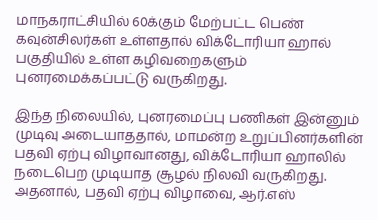மாநகராட்சியில் 60க்கும் மேற்பட்ட பெண் கவுன்சிலர்கள் உள்ளதால் விக்டோரியா ஹால் பகுதியில் உள்ள கழிவறைகளும் புனரமைக்கப்பட்டு வருகிறது.

இந்த நிலையில், புனரமைப்பு பணிகள் இன்னும் முடிவு அடையாததால், மாமன்ற உறுப்பினர்களின் பதவி ஏற்பு விழாவானது, விக்டோரியா ஹாலில் நடைபெற முடியாத சூழல் நிலவி வருகிறது. அதனால், பதவி ஏற்பு விழாவை, ஆர்.எஸ்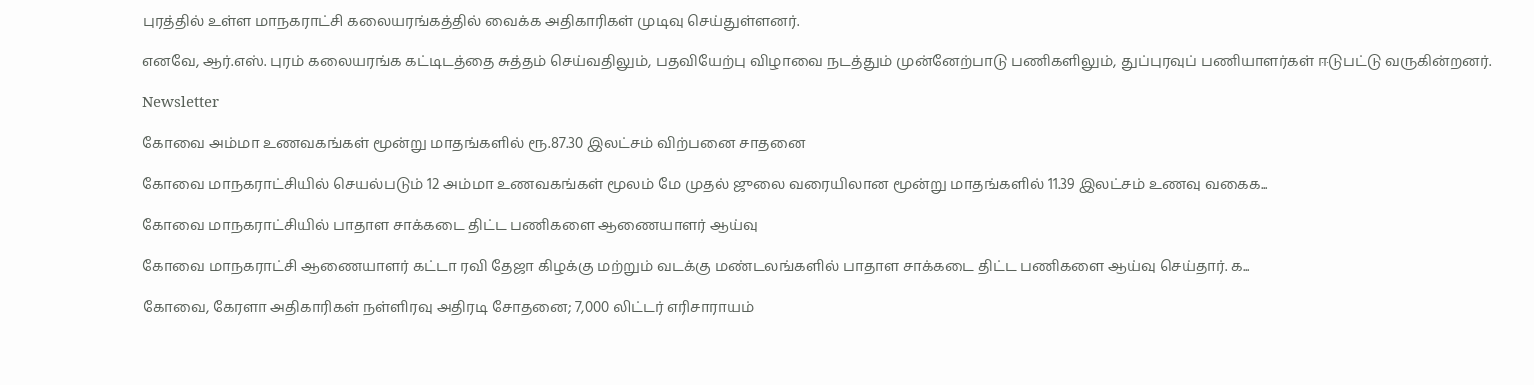புரத்தில் உள்ள மாநகராட்சி கலையரங்கத்தில் வைக்க அதிகாரிகள் முடிவு செய்துள்ளனர்.

எனவே, ஆர்.எஸ். புரம் கலையரங்க கட்டிடத்தை சுத்தம் செய்வதிலும், பதவியேற்பு விழாவை நடத்தும் முன்னேற்பாடு பணிகளிலும், துப்புரவுப் பணியாளர்கள் ஈடுபட்டு வருகின்றனர்.

Newsletter

கோவை அம்மா உணவகங்கள் மூன்று மாதங்களில் ரூ.87.30 இலட்சம் விற்பனை சாதனை

கோவை மாநகராட்சியில் செயல்படும் 12 அம்மா உணவகங்கள் மூலம் மே முதல் ஜுலை வரையிலான மூன்று மாதங்களில் 11.39 இலட்சம் உணவு வகைக...

கோவை மாநகராட்சியில் பாதாள சாக்கடை திட்ட பணிகளை ஆணையாளர் ஆய்வு

கோவை மாநகராட்சி ஆணையாளர் கட்டா ரவி தேஜா கிழக்கு மற்றும் வடக்கு மண்டலங்களில் பாதாள சாக்கடை திட்ட பணிகளை ஆய்வு செய்தார். க...

கோவை, கேரளா அதிகாரிகள் நள்ளிரவு அதிரடி சோதனை; 7,000 லிட்டர் எரிசாராயம்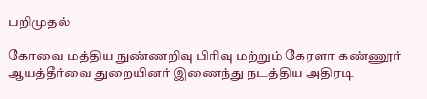பறிமுதல்

கோவை மத்திய நுண்ணறிவு பிரிவு மற்றும் கேரளா கண்ணூர் ஆயத்தீர்வை துறையினர் இணைந்து நடத்திய அதிரடி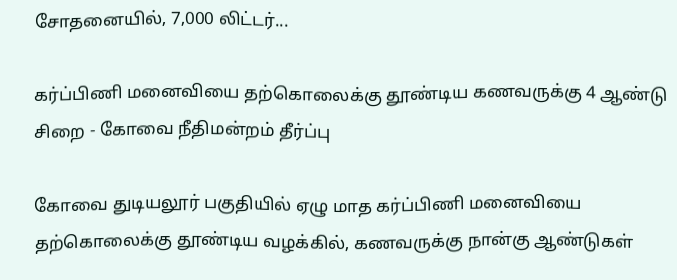சோதனையில், 7,000 லிட்டர்...

கர்ப்பிணி மனைவியை தற்கொலைக்கு தூண்டிய கணவருக்கு 4 ஆண்டு சிறை - கோவை நீதிமன்றம் தீர்ப்பு

கோவை துடியலூர் பகுதியில் ஏழு மாத கர்ப்பிணி மனைவியை தற்கொலைக்கு தூண்டிய வழக்கில், கணவருக்கு நான்கு ஆண்டுகள்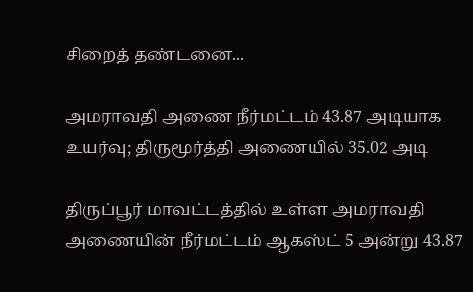சிறைத் தண்டனை...

அமராவதி அணை நீர்மட்டம் 43.87 அடியாக உயர்வு; திருமூர்த்தி அணையில் 35.02 அடி

திருப்பூர் மாவட்டத்தில் உள்ள அமராவதி அணையின் நீர்மட்டம் ஆகஸ்ட் 5 அன்று 43.87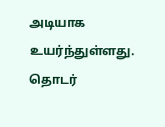அடியாக உயர்ந்துள்ளது. தொடர்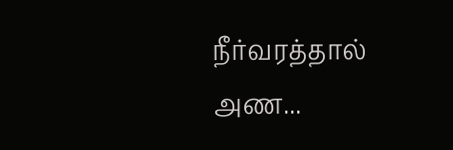நீர்வரத்தால் அண...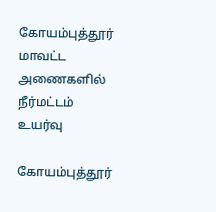கோயம்புத்தூர் மாவட்ட அணைகளில் நீர்மட்டம் உயர்வு

கோயம்புத்தூர்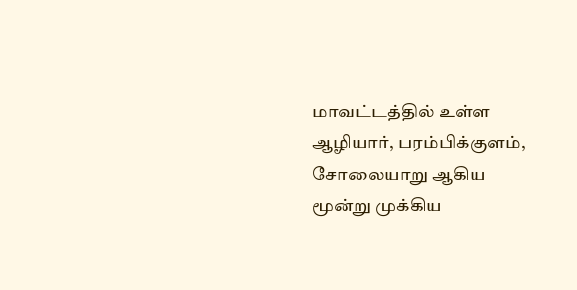மாவட்டத்தில் உள்ள ஆழியார், பரம்பிக்குளம், சோலையாறு ஆகிய மூன்று முக்கிய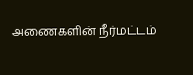அணைகளின் நீர்மட்டம்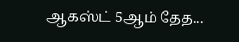ஆகஸ்ட் 5ஆம் தேத...